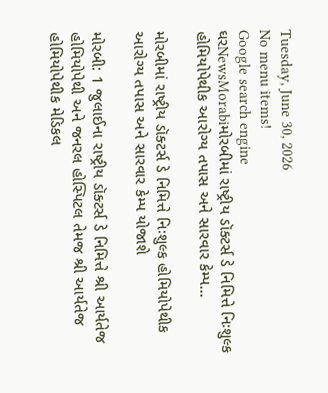Tuesday, June 30, 2026
No menu items!
Google search engine
ઘરNewsMorabiમોરબીમાં રાષ્ટ્રીય ડૉક્ટર્સ ડે નિમિત્તે નિઃશુલ્ક હોમિયોપેથીક આરોગ્ય તપાસ અને સારવાર કેમ્પ...

મોરબીમાં રાષ્ટ્રીય ડૉક્ટર્સ ડે નિમિત્તે નિઃશુલ્ક હોમિયોપેથીક આરોગ્ય તપાસ અને સારવાર કેમ્પ યોજાશે

મોરબી: 1 જુલાઈના રાષ્ટ્રીય ડૉક્ટર્સ ડે નિમિત્તે શ્રી આર્યતેજ હોમિયોપેથી અને જનરલ હોસ્પિટલ તેમજ શ્રી આર્યતેજ હોમિયોપેથીક મેડિકલ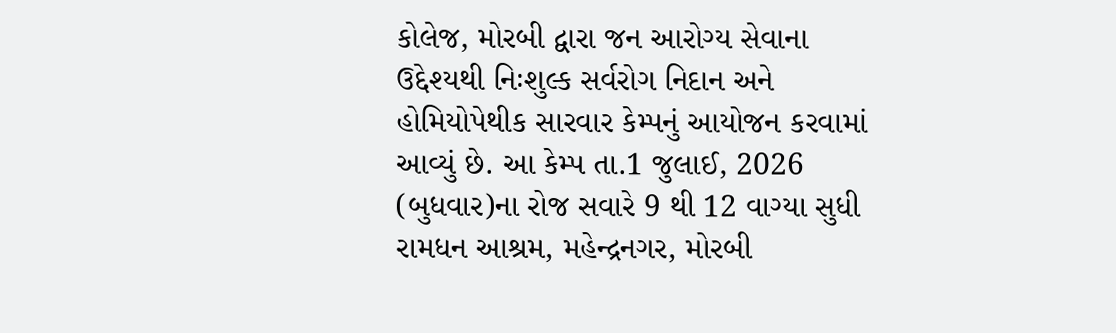કોલેજ, મોરબી દ્વારા જન આરોગ્ય સેવાના ઉદ્દેશ્યથી નિઃશુલ્ક સર્વરોગ નિદાન અને હોમિયોપેથીક સારવાર કેમ્પનું આયોજન કરવામાં આવ્યું છે. આ કેમ્પ તા.1 જુલાઈ, 2026 (બુધવાર)ના રોજ સવારે 9 થી 12 વાગ્યા સુધી રામધન આશ્રમ, મહેન્દ્રનગર, મોરબી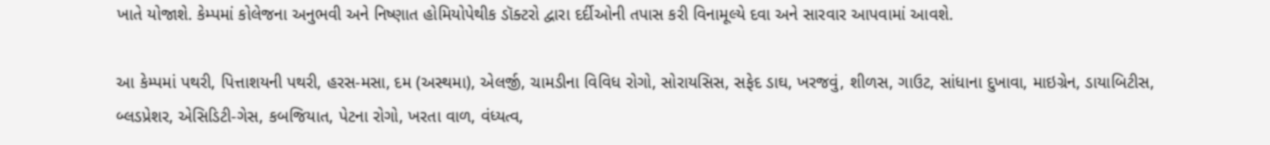ખાતે યોજાશે. કેમ્પમાં કોલેજના અનુભવી અને નિષ્ણાત હોમિયોપેથીક ડૉક્ટરો દ્વારા દર્દીઓની તપાસ કરી વિનામૂલ્યે દવા અને સારવાર આપવામાં આવશે.

આ કેમ્પમાં પથરી, પિત્તાશયની પથરી, હરસ-મસા, દમ (અસ્થમા), એલર્જી, ચામડીના વિવિધ રોગો, સોરાયસિસ, સફેદ ડાઘ, ખરજવું, શીળસ, ગાઉટ, સાંધાના દુખાવા, માઇગ્રેન, ડાયાબિટીસ, બ્લડપ્રેશર, એસિડિટી-ગેસ, કબજિયાત, પેટના રોગો, ખરતા વાળ, વંધ્યત્વ,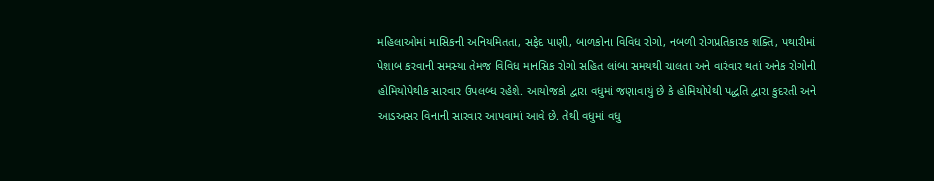મહિલાઓમાં માસિકની અનિયમિતતા, સફેદ પાણી, બાળકોના વિવિધ રોગો, નબળી રોગપ્રતિકારક શક્તિ, પથારીમાં પેશાબ કરવાની સમસ્યા તેમજ વિવિધ માનસિક રોગો સહિત લાંબા સમયથી ચાલતા અને વારંવાર થતાં અનેક રોગોની હોમિયોપેથીક સારવાર ઉપલબ્ધ રહેશે. આયોજકો દ્વારા વધુમાં જણાવાયું છે કે હોમિયોપેથી પદ્ધતિ દ્વારા કુદરતી અને આડઅસર વિનાની સારવાર આપવામાં આવે છે. તેથી વધુમાં વધુ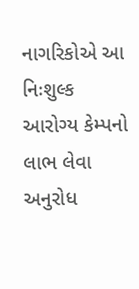નાગરિકોએ આ નિઃશુલ્ક આરોગ્ય કેમ્પનો લાભ લેવા અનુરોધ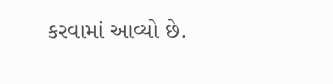કરવામાં આવ્યો છે.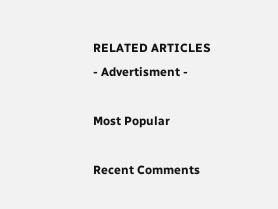RELATED ARTICLES
- Advertisment -

Most Popular

Recent Comments